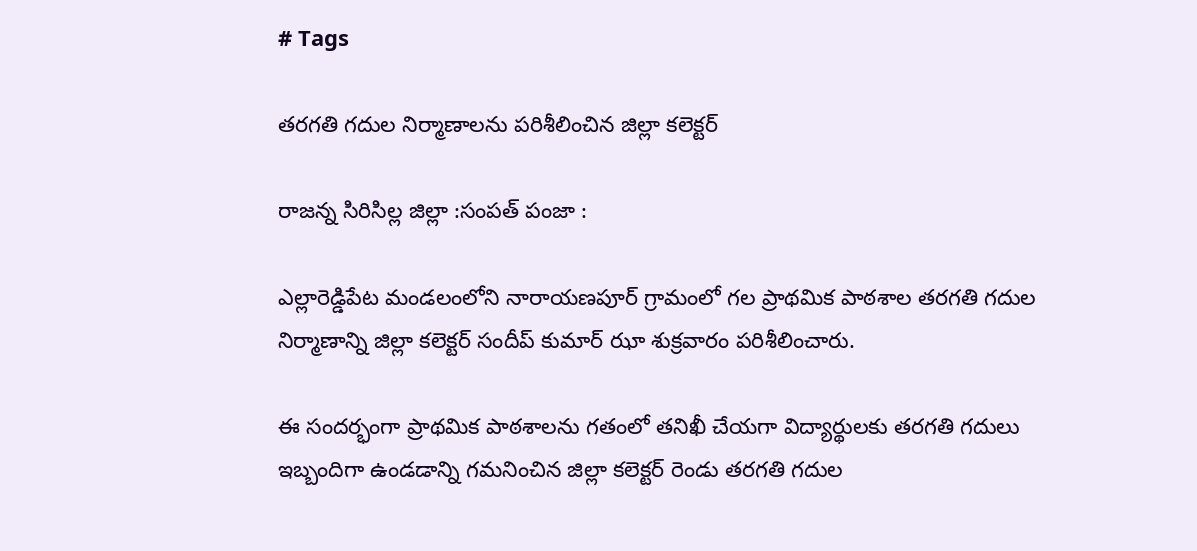# Tags

తరగతి గదుల నిర్మాణాలను పరిశీలించిన జిల్లా కలెక్టర్

రాజన్న సిరిసిల్ల జిల్లా :సంపత్ పంజా :

ఎల్లారెడ్డిపేట మండలంలోని నారాయణపూర్ గ్రామంలో గల ప్రాథమిక పాఠశాల తరగతి గదుల నిర్మాణాన్ని జిల్లా కలెక్టర్ సందీప్ కుమార్ ఝా శుక్రవారం పరిశీలించారు.

ఈ సందర్భంగా ప్రాథమిక పాఠశాలను గతంలో తనిఖీ చేయగా విద్యార్థులకు తరగతి గదులు ఇబ్బందిగా ఉండడాన్ని గమనించిన జిల్లా కలెక్టర్ రెండు తరగతి గదుల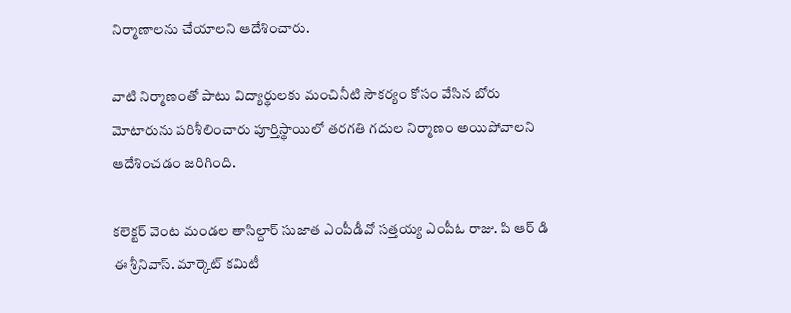నిర్మాణాలను చేయాలని ఆదేశించారు.

వాటి నిర్మాణంతో పాటు విద్యార్థులకు మంచినీటి సౌకర్యం కోసం వేసిన బోరు మోటారును పరిశీలించారు పూర్తిస్థాయిలో తరగతి గదుల నిర్మాణం అయిపోవాలని ఆదేశించడం జరిగింది.

కలెక్టర్ వెంట మండల తాసిల్దార్ సుజాత ఎంపీడీవో సత్తయ్య ఎంపీఓ రాజు. పి ఆర్ డి ఈ శ్రీనివాస్. మార్కెట్ కమిటీ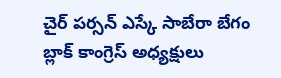చైర్ పర్సన్ ఎస్కే సాబేరా బేగం బ్లాక్ కాంగ్రెస్ అధ్యక్షులు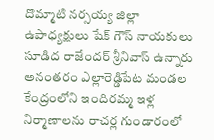దొమ్మాటి నర్సయ్య జిల్లా ఉపాధ్యక్షులు షేక్ గౌస్ నాయకులు సూడిద రాజేందర్ శ్రీనివాస్ ఉన్నారు అనంతరం ఎల్లారెడ్డిపేట మండల కేంద్రంలోని ఇందిరమ్మ ఇళ్ల నిర్మాణాలను రాచర్ల గుండారంలో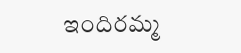ఇందిరమ్మ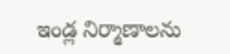ఇండ్ల నిర్మాణాలను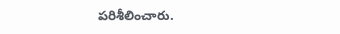పరిశీలించారు.